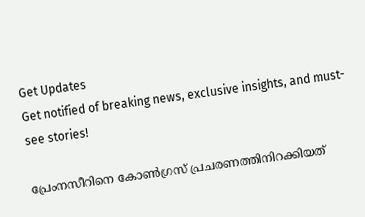Get Updates
Get notified of breaking news, exclusive insights, and must-see stories!

പ്രേംനസീറിനെ കോണ്‍ഗ്രസ് പ്രചരണത്തിനിറക്കിയത്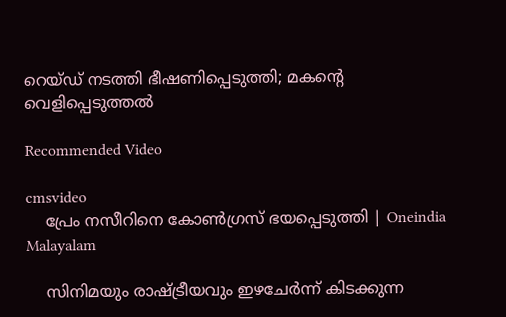റെയ്ഡ് നടത്തി ഭീഷണിപ്പെടുത്തി; മകന്‍റെ വെളിപ്പെടുത്തല്‍

Recommended Video

cmsvideo
    പ്രേം നസീറിനെ കോൺഗ്രസ് ഭയപ്പെടുത്തി | Oneindia Malayalam

    സിനിമയും രാഷ്ട്രീയവും ഇഴചേര്‍ന്ന് കിടക്കുന്ന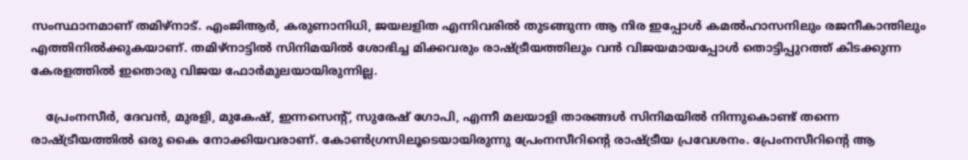സംസ്ഥാനമാണ് തമിഴ്‌നാട്. എംജിആര്‍, കരുണാനിധി, ജയലളിത എന്നിവരില്‍ തുടങ്ങുന്ന ആ നിര ഇപ്പോള്‍ കമല്‍ഹാസനിലും രജനീകാന്തിലും എത്തിനില്‍ക്കുകയാണ്. തമിഴ്‌നാട്ടില്‍ സിനിമയില്‍ ശോഭിച്ച മിക്കവരും രാഷ്ട്രീയത്തിലും വന്‍ വിജയമായപ്പോള്‍ തൊട്ടിപ്പുറത്ത് കിടക്കുന്ന കേരളത്തില്‍ ഇതൊരു വിജയ ഫോര്‍മുലയായിരുന്നില്ല.

    പ്രേംനസീര്‍, ദേവന്‍, മുരളി, മുകേഷ്, ഇന്നസെന്റ്, സുരേഷ് ഗോപി, എന്നീ മലയാളി താരങ്ങള്‍ സിനിമയില്‍ നിന്നുകൊണ്ട് തന്നെ രാഷ്ട്രീയത്തില്‍ ഒരു കൈ നോക്കിയവരാണ്. കോണ്‍ഗ്രസിലൂടെയായിരുന്നു പ്രേംനസീറിന്റെ രാഷ്ട്രീയ പ്രവേശനം. പ്രേംനസീറിന്റെ ആ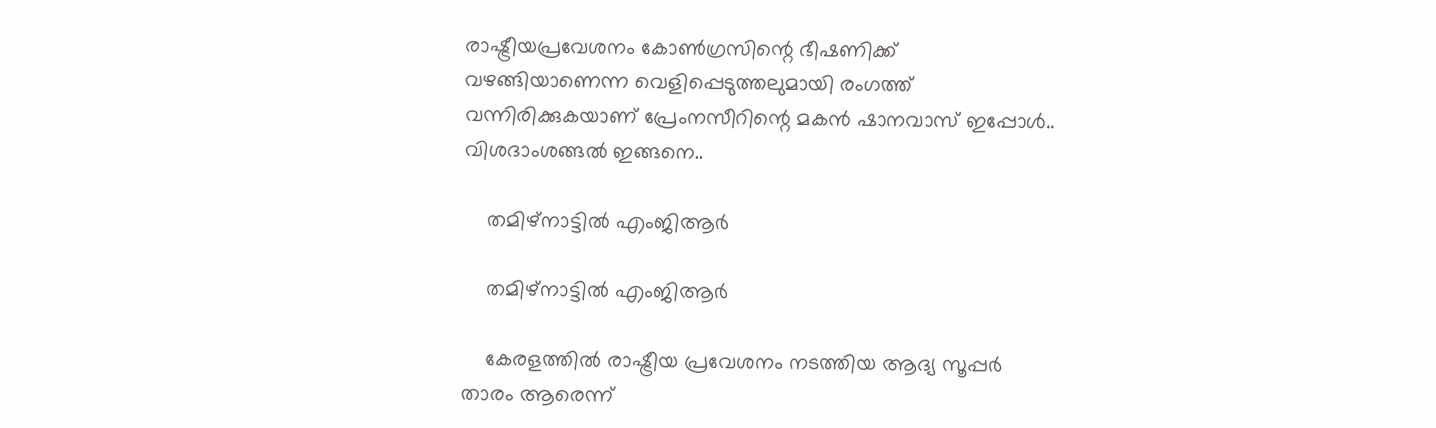രാഷ്ട്രീയപ്രവേശനം കോണ്‍ഗ്രസിന്റെ ഭീഷണിക്ക് വഴങ്ങിയാണെന്ന വെളിപ്പെടുത്തലുമായി രംഗത്ത് വന്നിരിക്കുകയാണ് പ്രേംനസീറിന്റെ മകന്‍ ഷാനവാസ് ഇപ്പോള്‍.. വിശദാംശങ്ങല്‍ ഇങ്ങനെ..

    തമിഴ്‌നാട്ടില്‍ എംജിആര്‍

    തമിഴ്‌നാട്ടില്‍ എംജിആര്‍

    കേരളത്തില്‍ രാഷ്ട്രീയ പ്രവേശനം നടത്തിയ ആദ്യ സൂപ്പര്‍ താരം ആരെന്ന്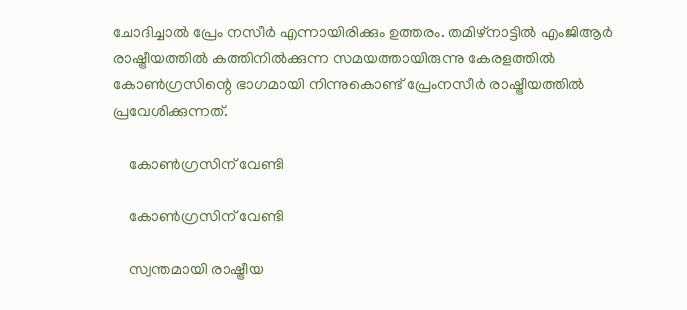ചോദിച്ചാല്‍ പ്രേം നസീര്‍ എന്നായിരിക്കും ഉത്തരം. തമിഴ്‌നാട്ടില്‍ എംജിആര്‍ രാഷ്ട്രീയത്തില്‍ കത്തിനില്‍ക്കുന്ന സമയത്തായിരുന്നു കേരളത്തില്‍ കോണ്‍ഗ്രസിന്റെ ഭാഗമായി നിന്നുകൊണ്ട് പ്രേംനസീര്‍ രാഷ്ട്രീയത്തില്‍ പ്രവേശിക്കുന്നത്.

    കോണ്‍ഗ്രസിന് വേണ്ടി

    കോണ്‍ഗ്രസിന് വേണ്ടി

    സ്വന്തമായി രാഷ്ട്രീയ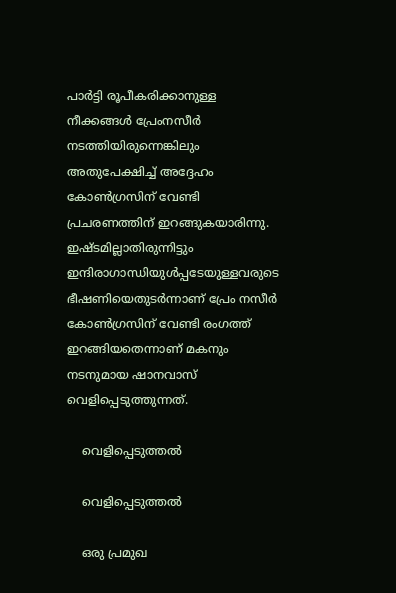പാര്‍ട്ടി രൂപീകരിക്കാനുള്ള നീക്കങ്ങള്‍ പ്രേംനസീര്‍ നടത്തിയിരുന്നെങ്കിലും അതുപേക്ഷിച്ച് അദ്ദേഹം കോണ്‍ഗ്രസിന് വേണ്ടി പ്രചരണത്തിന് ഇറങ്ങുകയാരിന്നു. ഇഷ്ടമില്ലാതിരുന്നിട്ടും ഇന്ദിരാഗാന്ധിയുള്‍പ്പടേയുള്ളവരുടെ ഭീഷണിയെതുടര്‍ന്നാണ് പ്രേം നസീര്‍ കോണ്‍ഗ്രസിന് വേണ്ടി രംഗത്ത് ഇറങ്ങിയതെന്നാണ് മകനും നടനുമായ ഷാനവാസ് വെളിപ്പെടുത്തുന്നത്.

    വെളിപ്പെടുത്തല്‍

    വെളിപ്പെടുത്തല്‍

    ഒരു പ്രമുഖ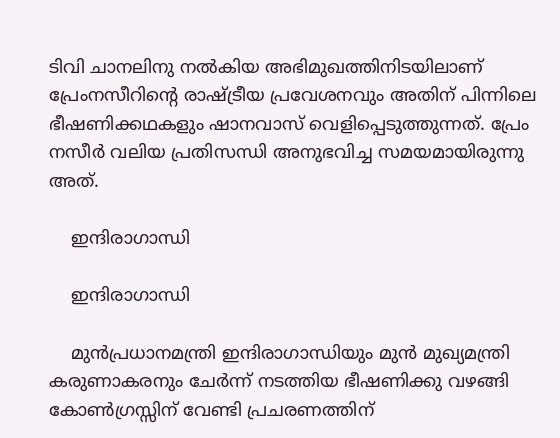ടിവി ചാനലിനു നല്‍കിയ അഭിമുഖത്തിനിടയിലാണ് പ്രേംനസീറിന്റെ രാഷ്ട്രീയ പ്രവേശനവും അതിന് പിന്നിലെ ഭീഷണിക്കഥകളും ഷാനവാസ് വെളിപ്പെടുത്തുന്നത്. പ്രേം നസീര്‍ വലിയ പ്രതിസന്ധി അനുഭവിച്ച സമയമായിരുന്നു അത്.

    ഇന്ദിരാഗാന്ധി

    ഇന്ദിരാഗാന്ധി

    മുന്‍പ്രധാനമന്ത്രി ഇന്ദിരാഗാന്ധിയും മുന്‍ മുഖ്യമന്ത്രി കരുണാകരനും ചേര്‍ന്ന് നടത്തിയ ഭീഷണിക്കു വഴങ്ങി കോണ്‍ഗ്രസ്സിന് വേണ്ടി പ്രചരണത്തിന്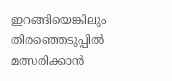ഇറങ്ങിയെങ്കിലും തിരഞ്ഞെടുപ്പില്‍ മത്സരിക്കാന്‍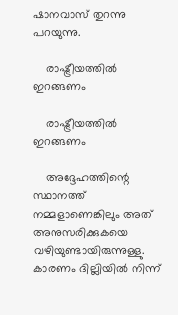ഷാനവാസ് തുറന്നു പറയുന്നു.

    രാഷ്ട്രീയത്തില്‍ ഇറങ്ങണം

    രാഷ്ട്രീയത്തില്‍ ഇറങ്ങണം

    അദ്ദേഹത്തിന്റെ സ്ഥാനത്ത് നമ്മളാണെങ്കിലും അത് അനുസരിക്കുകയെ വഴിയുണ്ടായിരുന്നുള്ളു. കാരണം ദില്ലിയില്‍ നിന്ന്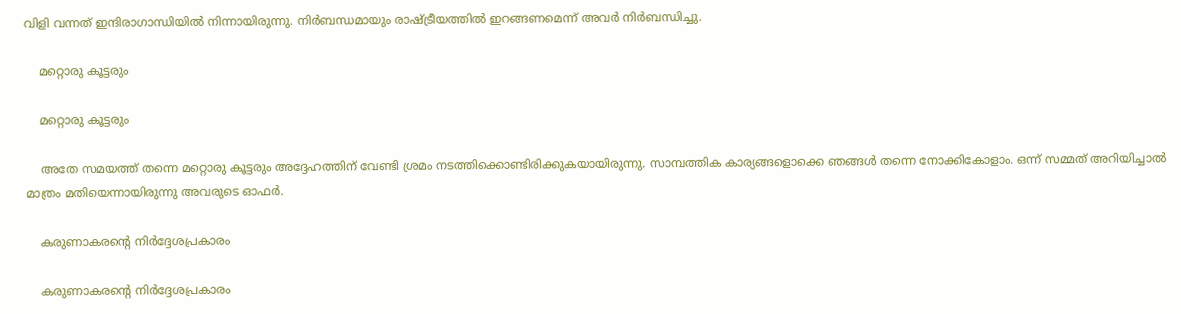വിളി വന്നത് ഇന്ദിരാഗാന്ധിയില്‍ നിന്നായിരുന്നു. നിര്‍ബന്ധമായും രാഷ്ട്രീയത്തില്‍ ഇറങ്ങണമെന്ന് അവര്‍ നിര്‍ബന്ധിച്ചു.

    മറ്റൊരു കൂട്ടരും

    മറ്റൊരു കൂട്ടരും

    അതേ സമയത്ത് തന്നെ മറ്റൊരു കൂട്ടരും അദ്ദേഹത്തിന് വേണ്ടി ശ്രമം നടത്തിക്കൊണ്ടിരിക്കുകയായിരുന്നു. സാമ്പത്തിക കാര്യങ്ങളൊക്കെ ഞങ്ങള്‍ തന്നെ നോക്കികോളാം. ഒന്ന് സമ്മത് അറിയിച്ചാല്‍ മാത്രം മതിയെന്നായിരുന്നു അവരുടെ ഓഫര്‍.

    കരുണാകരന്റെ നിര്‍ദ്ദേശപ്രകാരം

    കരുണാകരന്റെ നിര്‍ദ്ദേശപ്രകാരം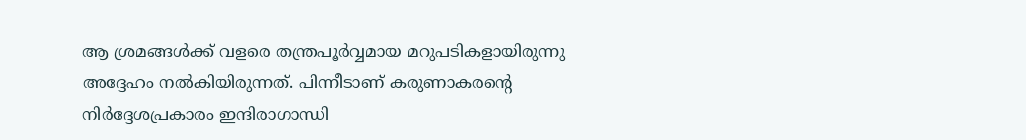ആ ശ്രമങ്ങള്‍ക്ക് വളരെ തന്ത്രപൂര്‍വ്വമായ മറുപടികളായിരുന്നു അദ്ദേഹം നല്‍കിയിരുന്നത്. പിന്നീടാണ് കരുണാകരന്റെ നിര്‍ദ്ദേശപ്രകാരം ഇന്ദിരാഗാന്ധി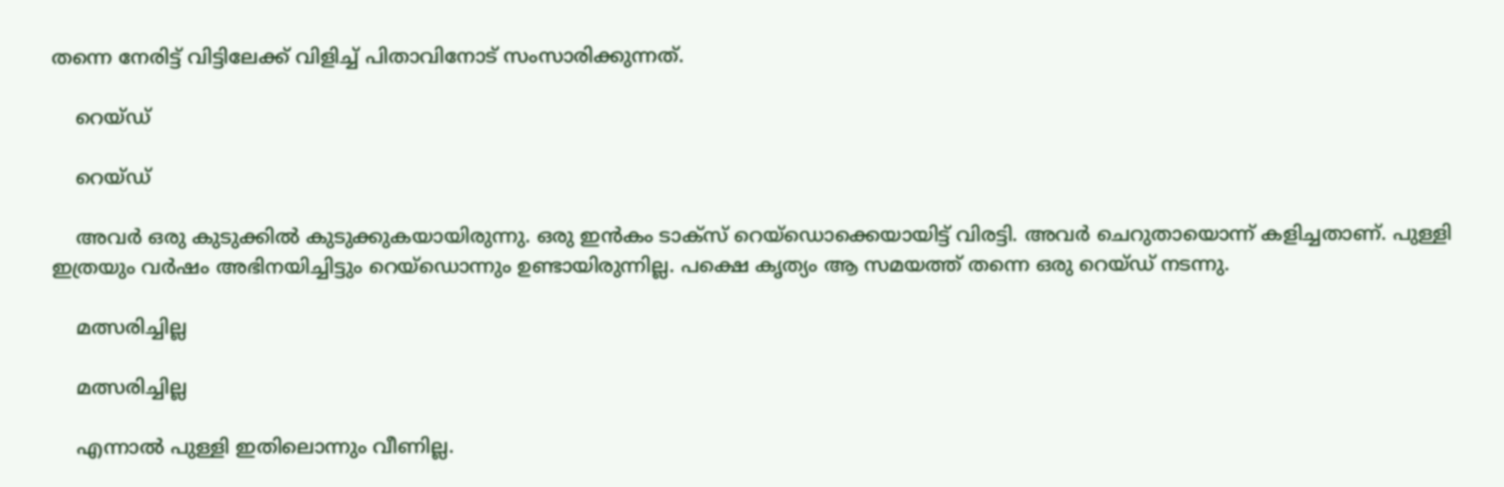തന്നെ നേരിട്ട് വിട്ടിലേക്ക് വിളിച്ച് പിതാവിനോട് സംസാരിക്കുന്നത്.

    റെയ്‌ഡ്

    റെയ്‌ഡ്

    അവര്‍ ഒരു കുടുക്കില്‍ കുടുക്കുകയായിരുന്നു. ഒരു ഇന്‍കം ടാക്‌സ് റെയ്‌ഡൊക്കെയായിട്ട് വിരട്ടി. അവര്‍ ചെറുതായൊന്ന് കളിച്ചതാണ്. പുള്ളി ഇത്രയും വര്‍ഷം അഭിനയിച്ചിട്ടും റെയ്‌ഡൊന്നും ഉണ്ടായിരുന്നില്ല. പക്ഷെ കൃത്യം ആ സമയത്ത് തന്നെ ഒരു റെയ്ഡ് നടന്നു.

    മത്സരിച്ചില്ല

    മത്സരിച്ചില്ല

    എന്നാല്‍ പുള്ളി ഇതിലൊന്നും വീണില്ല.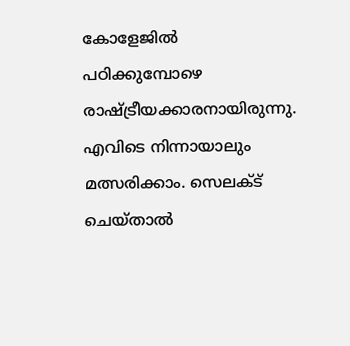കോളേജില്‍ പഠിക്കുമ്പോഴെ രാഷ്ട്രീയക്കാരനായിരുന്നു. എവിടെ നിന്നായാലും മത്സരിക്കാം. സെലക്ട് ചെയ്താല്‍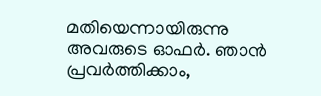മതിയെന്നായിരുന്നു അവരുടെ ഓഫര്‍. ഞാന്‍ പ്രവര്‍ത്തിക്കാം,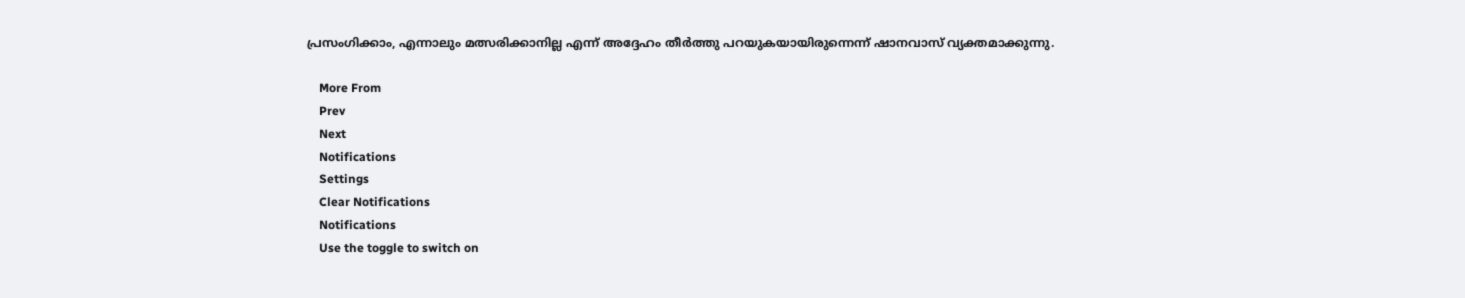പ്രസംഗിക്കാം, എന്നാലും മത്സരിക്കാനില്ല എന്ന് അദ്ദേഹം തീര്‍ത്തു പറയുകയായിരുന്നെന്ന് ഷാനവാസ് വ്യക്തമാക്കുന്നു.

    More From
    Prev
    Next
    Notifications
    Settings
    Clear Notifications
    Notifications
    Use the toggle to switch on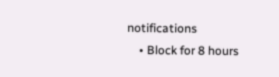notifications
    • Block for 8 hours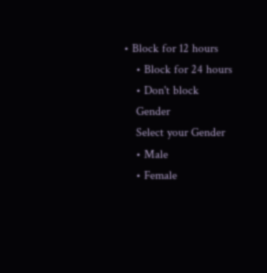• Block for 12 hours
    • Block for 24 hours
    • Don't block
    Gender
    Select your Gender
    • Male
    • Female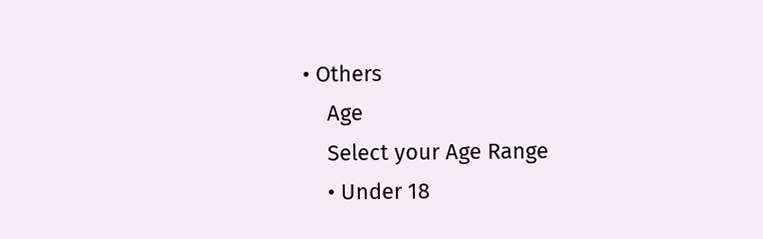• Others
    Age
    Select your Age Range
    • Under 18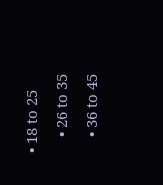• 18 to 25
    • 26 to 35
    • 36 to 45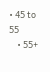• 45 to 55
    • 55+